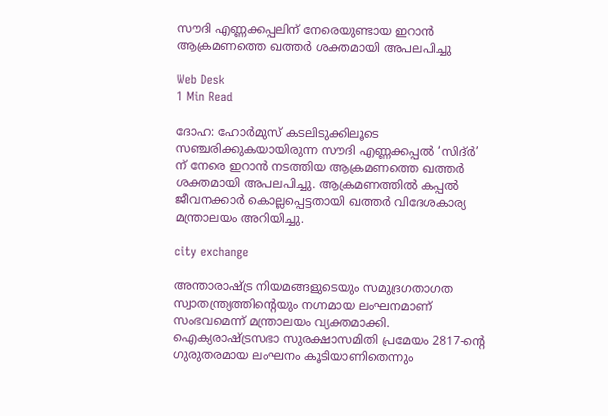സൗദി എണ്ണക്കപ്പലിന് നേരെയുണ്ടായ ഇറാന്‍ ആക്രമണത്തെ ഖത്തര്‍ ശക്തമായി അപലപിച്ചു

Web Desk
1 Min Read

ദോഹ: ഹോര്‍മുസ് കടലിടുക്കിലൂടെ സഞ്ചരിക്കുകയായിരുന്ന സൗദി എണ്ണക്കപ്പല്‍ ‘സിദ്ര്‍’ ന് നേരെ ഇറാന്‍ നടത്തിയ ആക്രമണത്തെ ഖത്തര്‍ ശക്തമായി അപലപിച്ചു. ആക്രമണത്തില്‍ കപ്പല്‍ ജീവനക്കാര്‍ കൊല്ലപ്പെട്ടതായി ഖത്തര്‍ വിദേശകാര്യ മന്ത്രാലയം അറിയിച്ചു.

city exchange

അന്താരാഷ്ട്ര നിയമങ്ങളുടെയും സമുദ്രഗതാഗത സ്വാതന്ത്ര്യത്തിന്റെയും നഗ്നമായ ലംഘനമാണ് സംഭവമെന്ന് മന്ത്രാലയം വ്യക്തമാക്കി. ഐക്യരാഷ്ട്രസഭാ സുരക്ഷാസമിതി പ്രമേയം 2817-ന്റെ ഗുരുതരമായ ലംഘനം കൂടിയാണിതെന്നും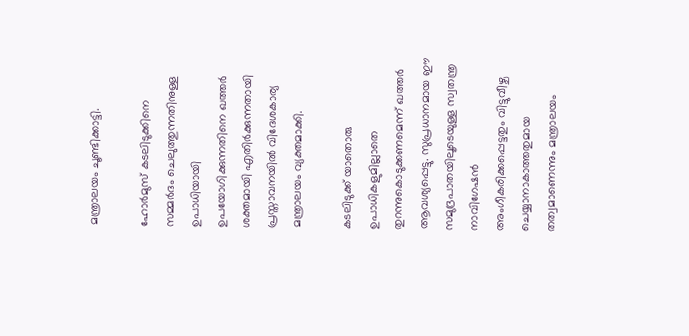മന്ത്രാലയം ചൂണ്ടിക്കാട്ടി.

ഹോര്‍മുസ് കടലിടുക്കിനെ സമ്മര്‍ദം ചെലുത്തുന്നതിനുള്ള ഉപാധിയായി ഉപയോഗിക്കുന്നതിനെ ഖത്തര്‍ ശക്തമായി എതിര്‍ക്കുന്നതായി പ്രസ്താവനയില്‍ വിദേശകാര്യ മന്ത്രാലയം വ്യക്തമാക്കി.

കടലിടുക്ക് യാതൊരു ഉപാധികളുമില്ലാതെ തുറന്നുകൊടുക്കണമെന്ന് ഖത്തര്‍ ആവശ്യപ്പെട്ടു. സുപ്രധാനമായ ഈ സമുദ്രപാതയിലൂടെയുള്ള സ്വതന്ത്ര നാവിഗേഷന്‍ അംഗീകരിക്കപ്പെട്ടതും വിട്ടുവീഴ്ച ചെയ്യാനാകാത്തതുമായ തത്വമാണെന്നും മന്ത്രാലയം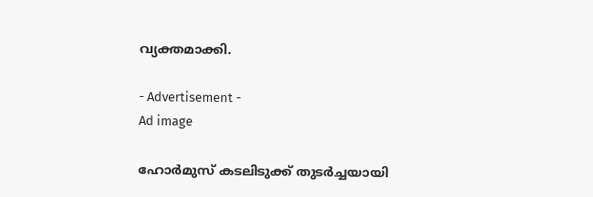വ്യക്തമാക്കി.

- Advertisement -
Ad image

ഹോര്‍മുസ് കടലിടുക്ക് തുടര്‍ച്ചയായി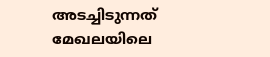അടച്ചിടുന്നത് മേഖലയിലെ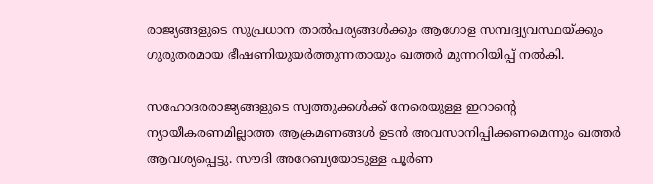രാജ്യങ്ങളുടെ സുപ്രധാന താല്‍പര്യങ്ങള്‍ക്കും ആഗോള സമ്പദ്വ്യവസ്ഥയ്ക്കും ഗുരുതരമായ ഭീഷണിയുയര്‍ത്തുന്നതായും ഖത്തര്‍ മുന്നറിയിപ്പ് നല്‍കി.

സഹോദരരാജ്യങ്ങളുടെ സ്വത്തുക്കള്‍ക്ക് നേരെയുള്ള ഇറാന്റെ ന്യായീകരണമില്ലാത്ത ആക്രമണങ്ങള്‍ ഉടന്‍ അവസാനിപ്പിക്കണമെന്നും ഖത്തര്‍ ആവശ്യപ്പെട്ടു. സൗദി അറേബ്യയോടുള്ള പൂര്‍ണ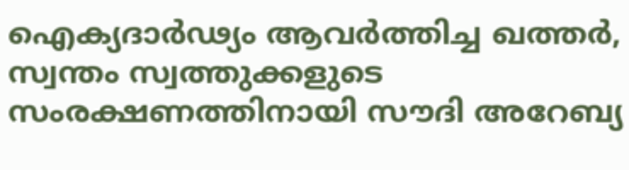ഐക്യദാര്‍ഢ്യം ആവര്‍ത്തിച്ച ഖത്തര്‍, സ്വന്തം സ്വത്തുക്കളുടെ സംരക്ഷണത്തിനായി സൗദി അറേബ്യ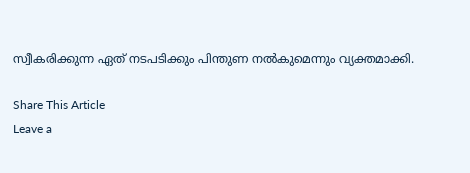സ്വീകരിക്കുന്ന ഏത് നടപടിക്കും പിന്തുണ നല്‍കുമെന്നും വ്യക്തമാക്കി.

Share This Article
Leave a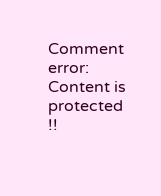Comment
error: Content is protected !!